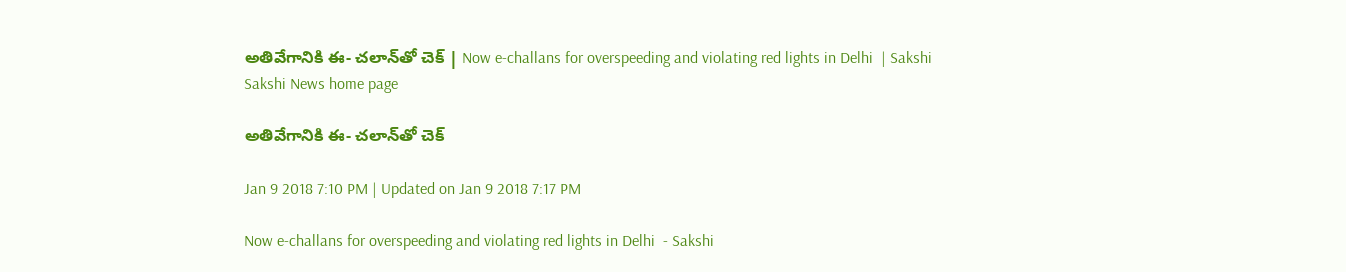అతివేగానికి ఈ- చలాన్‌తో చెక్‌ | Now e-challans for overspeeding and violating red lights in Delhi  | Sakshi
Sakshi News home page

అతివేగానికి ఈ- చలాన్‌తో చెక్‌

Jan 9 2018 7:10 PM | Updated on Jan 9 2018 7:17 PM

Now e-challans for overspeeding and violating red lights in Delhi  - Sakshi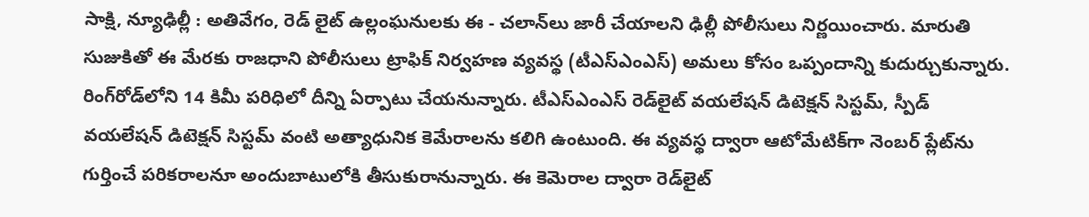సాక్షి, న్యూఢిల్లీ : అతివేగం, రెడ్‌ లైట్‌ ఉల్లంఘనులకు ఈ - చలాన్‌లు జారీ చేయాలని ఢిల్లీ పోలీసులు నిర్ణయించారు. మారుతి సుజుకితో ఈ మేరకు రాజధాని పోలీసులు ట్రాఫిక్‌ నిర్వహణ వ్యవస్థ (టీఎస్‌ఎంఎస్‌) అమలు కోసం ఒప్పందాన్ని కుదుర్చుకున్నారు. రింగ్‌రోడ్‌లోని 14 కిమీ పరిధిలో దీన్ని ఏర్పాటు చేయనున్నారు. టీఎస్‌ఎంఎస్‌ రెడ్‌లైట్‌ వయలేషన్‌ డిటెక్షన్‌ సిస్టమ్‌, స్పీడ్‌ వయలేషన్‌ డిటెక్షన్‌ సిస్టమ్‌ వంటి అత్యాధునిక కెమేరాలను కలిగి ఉంటుంది. ఈ వ్యవస్థ ద్వారా ఆటోమేటిక్‌గా నెంబర్‌ ప్లేట్‌ను గుర్తించే పరికరాలనూ అందుబాటులోకి తీసుకురానున్నారు. ఈ కెమెరాల ద్వారా రెడ్‌లైట్‌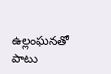ఉల్లంఘనతో పాటు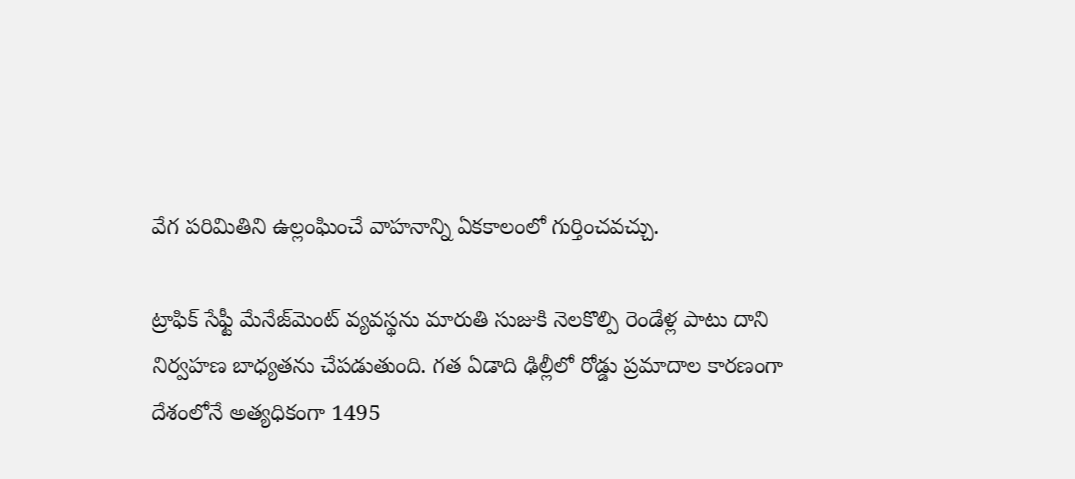వేగ పరిమితిని ఉల్లంఘించే వాహనాన్ని ఏకకాలంలో గుర్తించవచ్చు.

ట్రాఫిక్‌ సేఫ్టీ మేనేజ్‌మెంట్‌ వ్యవస్థను మారుతి సుజుకి నెలకొల్పి రెండేళ్ల పాటు దాని నిర్వహణ బాధ్యతను చేపడుతుంది. గత ఏడాది ఢిల్లీలో రోడ్డు ప్రమాదాల కారణంగా దేశంలోనే అత్యధికంగా 1495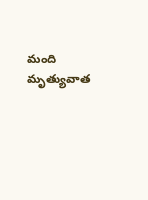మంది మృత్యువాత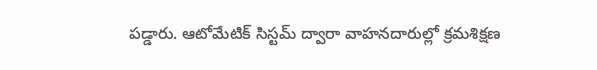పడ్డారు. ఆటోమేటిక్‌ సిస్టమ్‌ ద్వారా వాహనదారుల్లో క్రమశిక్షణ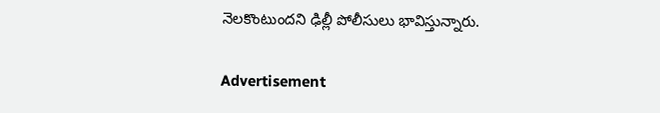నెలకొంటుందని ఢిల్లీ పోలీసులు భావిస్తున్నారు.

Advertisement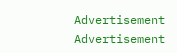Advertisement
Advertisement